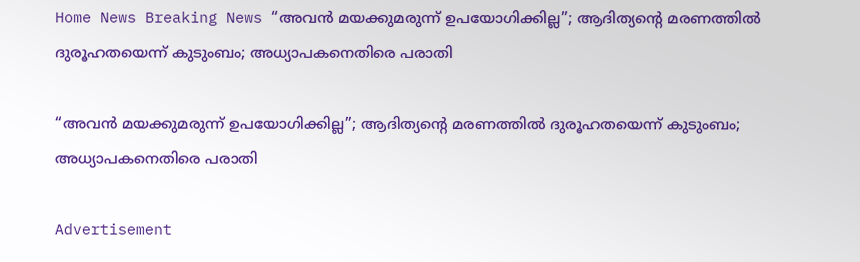Home News Breaking News “അവൻ മയക്കുമരുന്ന് ഉപയോഗിക്കില്ല”; ആദിത്യന്റെ മരണത്തിൽ ദുരൂഹതയെന്ന് കുടുംബം; അധ്യാപകനെതിരെ പരാതി

“അവൻ മയക്കുമരുന്ന് ഉപയോഗിക്കില്ല”; ആദിത്യന്റെ മരണത്തിൽ ദുരൂഹതയെന്ന് കുടുംബം; അധ്യാപകനെതിരെ പരാതി

Advertisement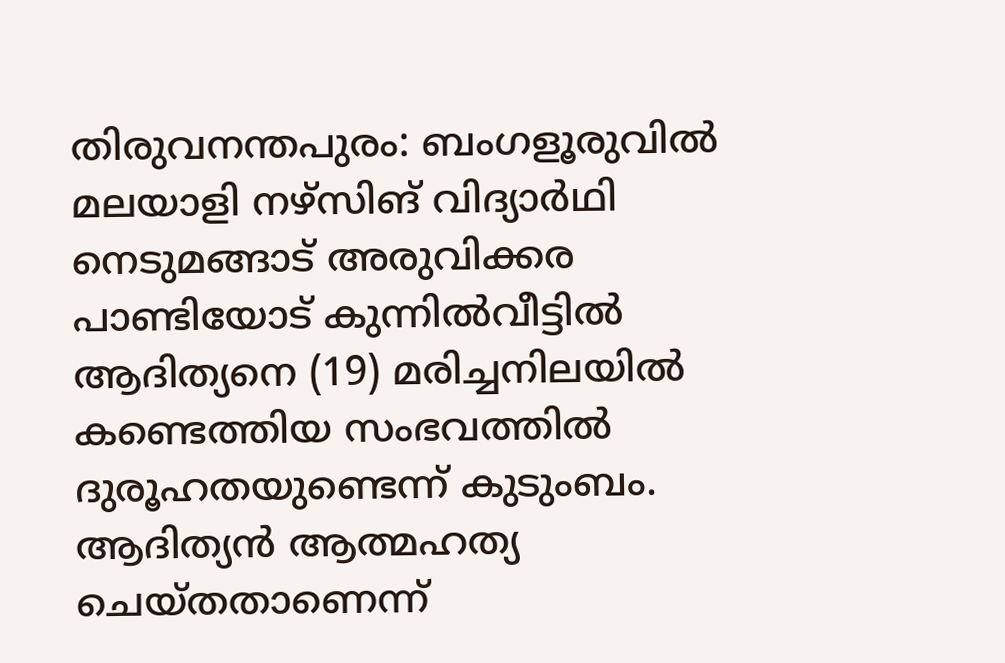തിരുവനന്തപുരം: ബംഗളൂരുവിൽ മലയാളി നഴ്സിങ് വിദ്യാർഥി നെടുമങ്ങാട് അരുവിക്കര പാണ്ടിയോട് കുന്നിൽവീട്ടിൽ ആദിത്യനെ (19) മരിച്ചനിലയിൽ കണ്ടെത്തിയ സംഭവത്തിൽ ദുരൂഹതയുണ്ടെന്ന് കുടുംബം. ആദിത്യൻ ആത്മഹത്യ ചെയ്തതാണെന്ന്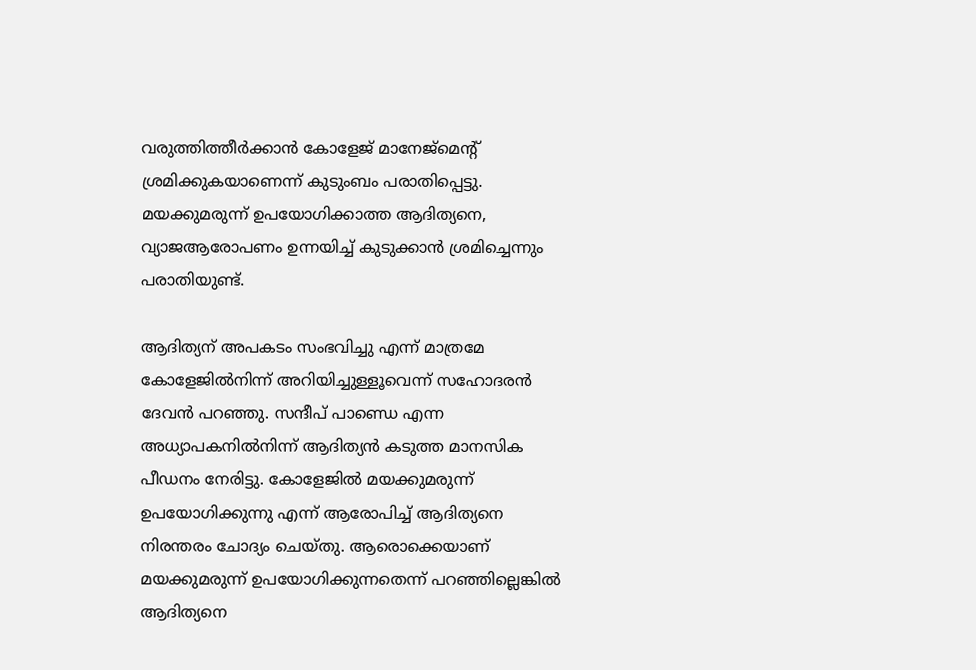വരുത്തിത്തീർക്കാൻ കോളേജ് മാനേജ്മെന്റ് ശ്രമിക്കുകയാണെന്ന് കുടുംബം പരാതിപ്പെട്ടു. മയക്കുമരുന്ന് ഉപയോഗിക്കാത്ത ആദിത്യനെ, വ്യാജആരോപണം ഉന്നയിച്ച് കുടുക്കാൻ ശ്രമിച്ചെന്നും പരാതിയുണ്ട്.

ആദിത്യന് അപകടം സംഭവിച്ചു എന്ന് മാത്രമേ കോളേജിൽനിന്ന് അറിയിച്ചുള്ളൂവെന്ന് സഹോദരൻ ദേവൻ പറഞ്ഞു. സന്ദീപ് പാണ്ഡെ എന്ന അധ്യാപകനിൽനിന്ന് ആദിത്യൻ കടുത്ത മാനസിക പീഡനം നേരിട്ടു. കോളേജിൽ മയക്കുമരുന്ന് ഉപയോഗിക്കുന്നു എന്ന് ആരോപിച്ച് ആദിത്യനെ നിരന്തരം ചോദ്യം ചെയ്തു. ആരൊക്കെയാണ് മയക്കുമരുന്ന് ഉപയോഗിക്കുന്നതെന്ന് പറഞ്ഞില്ലെങ്കിൽ ആദിത്യനെ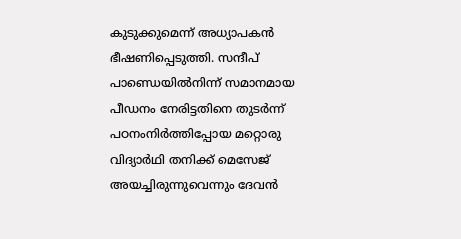കുടുക്കുമെന്ന് അധ്യാപകൻ ഭീഷണിപ്പെടുത്തി. സന്ദീപ് പാണ്ഡെയിൽനിന്ന് സമാനമായ പീഡനം നേരിട്ടതിനെ തുടർന്ന് പഠനംനിർത്തിപ്പോയ മറ്റൊരു വിദ്യാർ‌ഥി തനിക്ക് മെസേജ് അയച്ചിരുന്നുവെന്നും ദേവൻ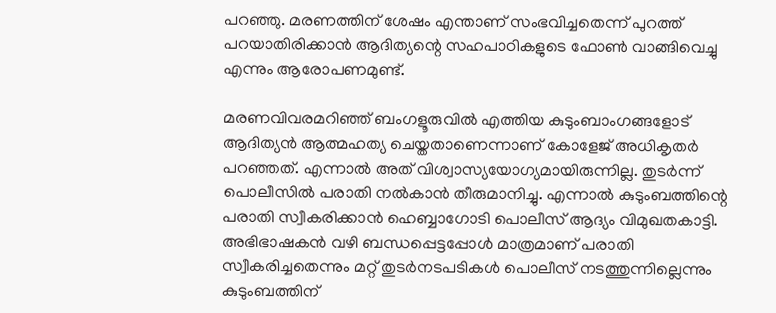പറഞ്ഞു. മരണത്തിന് ശേഷം എന്താണ് സംഭവിച്ചതെന്ന് പുറത്ത് പറയാതിരിക്കാൻ ആദിത്യന്റെ സഹപാഠികളുടെ ഫോൺ വാങ്ങിവെച്ചു എന്നും ആരോപണമുണ്ട്.

മരണവിവരമറിഞ്ഞ് ബംഗളൂരുവിൽ എത്തിയ കുടുംബാംഗങ്ങളോട് ആദിത്യൻ ആത്മഹത്യ ചെയ്തതാണെന്നാണ് കോളേജ് അധികൃതർ പറഞ്ഞത്. എന്നാൽ അത് വിശ്വാസ്യയോഗ്യമായിരുന്നില്ല. തുടർന്ന് പൊലീസിൽ പരാതി നൽകാൻ തീരുമാനിച്ചു. എന്നാൽ കുടുംബത്തിന്റെ പരാതി സ്വീകരിക്കാൻ ഹെബ്ബാഗോടി പൊലീസ് ആദ്യം വിമുഖതകാട്ടി. അഭിഭാഷകൻ വഴി ബന്ധപ്പെട്ടപ്പോൾ മാത്രമാണ് പരാതി സ്വീകരിച്ചതെന്നും മറ്റ് തുടർനടപടികൾ പൊലീസ് നടത്തുന്നില്ലെന്നും കുടുംബത്തിന്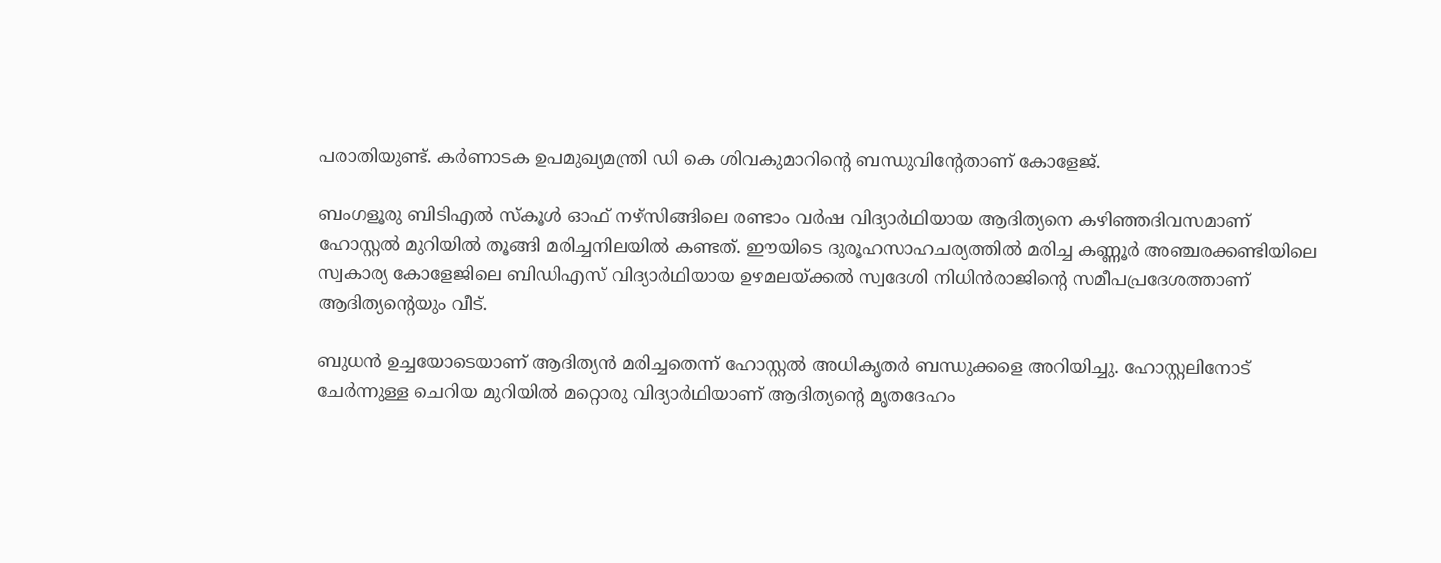പരാതിയുണ്ട്. കർണാടക ഉപമുഖ്യമന്ത്രി ഡി കെ ശിവകുമാറിന്റെ ബന്ധുവിന്റേതാണ് കോളേജ്.

ബംഗളൂരു ബിടിഎൽ സ്കൂൾ ഓഫ് നഴ്‌സിങ്ങിലെ രണ്ടാം വർഷ വിദ്യാർഥിയായ ആദിത്യനെ കഴിഞ്ഞദിവസമാണ് ഹോസ്റ്റൽ മുറിയിൽ തൂങ്ങി മരിച്ചനിലയിൽ കണ്ടത്. ഇ‍ൗയിടെ ദുരൂഹസാഹചര്യത്തിൽ മരിച്ച കണ്ണൂർ അഞ്ചരക്കണ്ടിയിലെ സ്വകാര്യ കോളേജിലെ ബിഡിഎസ് വിദ്യാർഥിയായ ഉഴമലയ്ക്കൽ സ്വദേശി നിധിൻരാജിന്റെ സമീപപ്രദേശത്താണ്‌ ആദിത്യന്റെയും വീട്‌.

ബുധൻ ഉച്ചയോടെയാണ്‌ ആദിത്യൻ മരിച്ചതെന്ന് ഹോസ്റ്റൽ അധികൃതർ ബന്ധുക്കളെ അറിയിച്ചു. ഹോസ്റ്റലിനോട് ചേർന്നുള്ള ചെറിയ മുറിയിൽ മറ്റൊരു വിദ്യാർഥിയാണ് ആദിത്യന്റെ മൃതദേഹം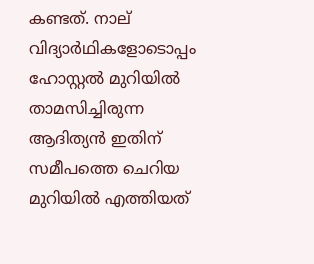കണ്ടത്. നാല് വിദ്യാർഥികളോടൊപ്പം ഹോസ്റ്റൽ മുറിയിൽ താമസിച്ചിരുന്ന ആദിത്യൻ ഇതിന് സമീപത്തെ ചെറിയ മുറിയിൽ എത്തിയത്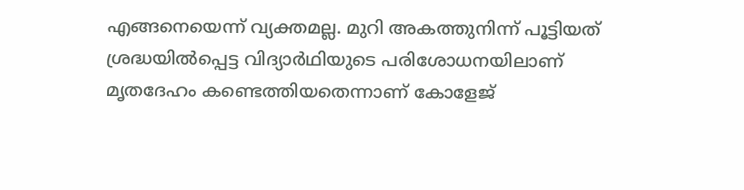എങ്ങനെയെന്ന് വ്യക്തമല്ല. മുറി അകത്തുനിന്ന് പൂട്ടിയത് ശ്രദ്ധയിൽപ്പെട്ട വിദ്യാർഥിയുടെ പരിശോധനയിലാണ് മൃതദേഹം കണ്ടെത്തിയതെന്നാണ് കോളേജ്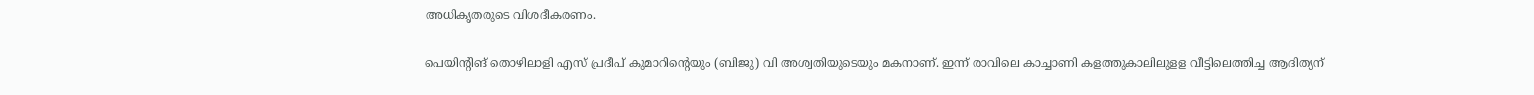അധികൃതരുടെ വിശദീകരണം.

പെയിന്റിങ്‌ തൊഴിലാളി എസ് പ്രദീപ് കുമാറിന്റെയും (ബിജു) വി അശ്വതിയുടെയും മകനാണ്. ഇന്ന് രാവിലെ കാച്ചാണി കളത്തുകാലിലുളള വീട്ടിലെത്തിച്ച ആദിത്യന്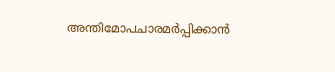അന്തിമോപചാരമർപ്പിക്കാൻ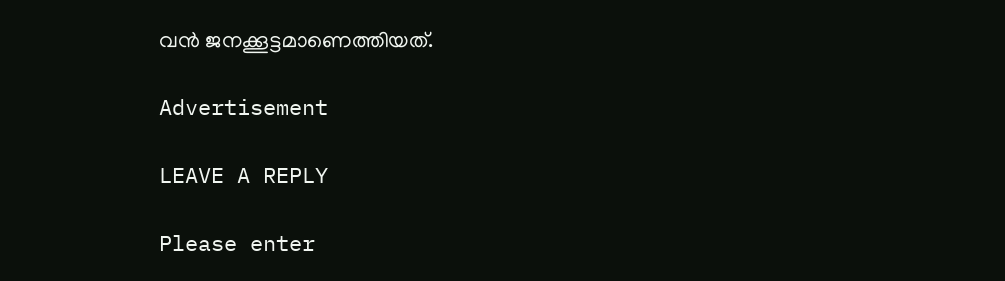വൻ ജനക്കൂട്ടമാണെത്തിയത്.

Advertisement

LEAVE A REPLY

Please enter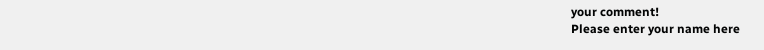your comment!
Please enter your name here